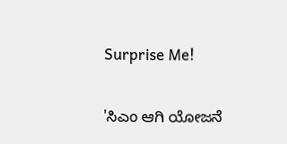Surprise Me!

'ಸಿಎಂ ಆಗಿ ಯೋಜನೆ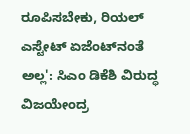ರೂಪಿಸಬೇಕು, ರಿಯಲ್ ಎಸ್ಟೇಟ್ ಏಜೆಂಟ್‌ನಂತೆ ಅಲ್ಲ': ಸಿಎಂ ಡಿಕೆಶಿ ವಿರುದ್ಧ ವಿಜಯೇಂದ್ರ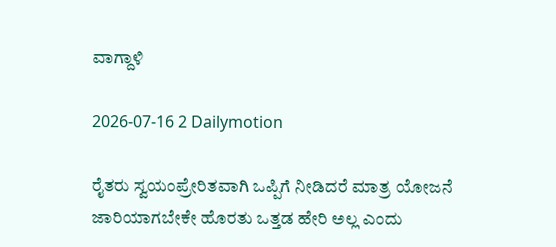ವಾಗ್ದಾಳಿ

2026-07-16 2 Dailymotion

ರೈತರು ಸ್ವಯಂಪ್ರೇರಿತವಾಗಿ ಒಪ್ಪಿಗೆ ನೀಡಿದರೆ ಮಾತ್ರ ಯೋಜನೆ ಜಾರಿಯಾಗಬೇಕೇ ಹೊರತು ಒತ್ತಡ ಹೇರಿ ಅಲ್ಲ ಎಂದು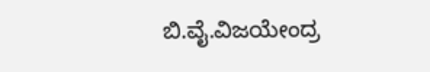ಬಿ.ವೈ.ವಿಜಯೇಂದ್ರ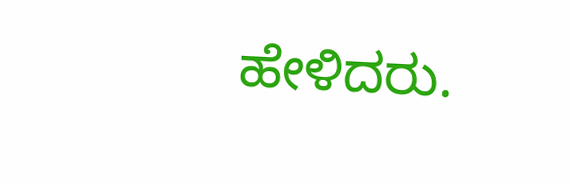ಹೇಳಿದರು.